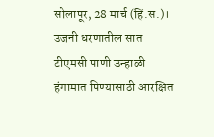सोलापूर, 28 मार्च (हिं.स.)। उजनी धरणातील सात टीएमसी पाणी उन्हाळी हंगामात पिण्यासाठी आरक्षित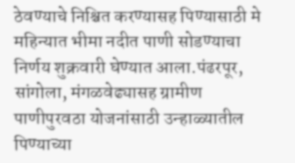ठेवण्याचे निश्चित करण्यासह पिण्यासाठी मे महिन्यात भीमा नदीत पाणी सोडण्याचा निर्णय शुक्रवारी घेण्यात आला.पंढरपूर, सांगोला, मंगळवेढ्यासह ग्रामीण पाणीपुरवठा योजनांसाठी उन्हाळ्यातील पिण्याच्या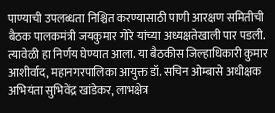पाण्याची उपलब्धता निश्चित करण्यासाठी पाणी आरक्षण समितीची बैठक पालकमंत्री जयकुमार गोरे यांच्या अध्यक्षतेखाली पार पडली. त्यावेळी हा निर्णय घेण्यात आला. या बैठकीस जिल्हाधिकारी कुमार आशीर्वाद, महानगरपालिका आयुक्त डॉ. सचिन ओम्बासे अधीक्षक अभियंता सुभिवेंद्र खांडेकर, लाभक्षेत्र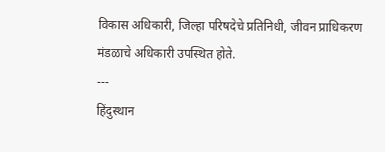विकास अधिकारी, जिल्हा परिषदेचे प्रतिनिधी, जीवन प्राधिकरण मंडळाचे अधिकारी उपस्थित होते.
---
हिंदुस्थान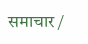समाचार /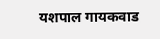यशपाल गायकवाड